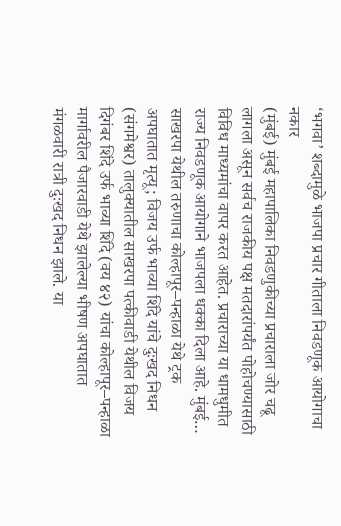‘भगवा’ शब्दामुळे भाजपा प्रचार गीताला निवडणूक आयोगाचा नकार
(मुंबई) मुंबई महापालिका निवडणुकीच्या प्रचाराला जोर चढू लागला असून सर्वच राजकीय पक्ष मतदारांपर्यंत पोहोचण्यासाठी विविध माध्यमांचा वापर करत आहेत. प्रचाराच्या या धामधुमीत राज्य निवडणूक आयोगाने भाजपला धक्का दिला आहे. मुंबई…
साखरपा येथील तरुणाचा कोल्हापूर–पन्हाळा येथे ट्रक अपघातात मृत्यू; विजय उर्फ भाव्या शिंदे यांचे दुःखद निधन
(संगमेश्वर) तालुक्यातील साखरपा पत्कीवाडी येथील विजय दिगंबर शिंदे उर्फ भाव्या शिंदे (वय ४२) यांचा कोल्हापूर–पन्हाळा मार्गावरील पैजारवाडी येथे झालेल्या भीषण अपघातात मंगळवारी रात्री दुःखद निधन झाले. या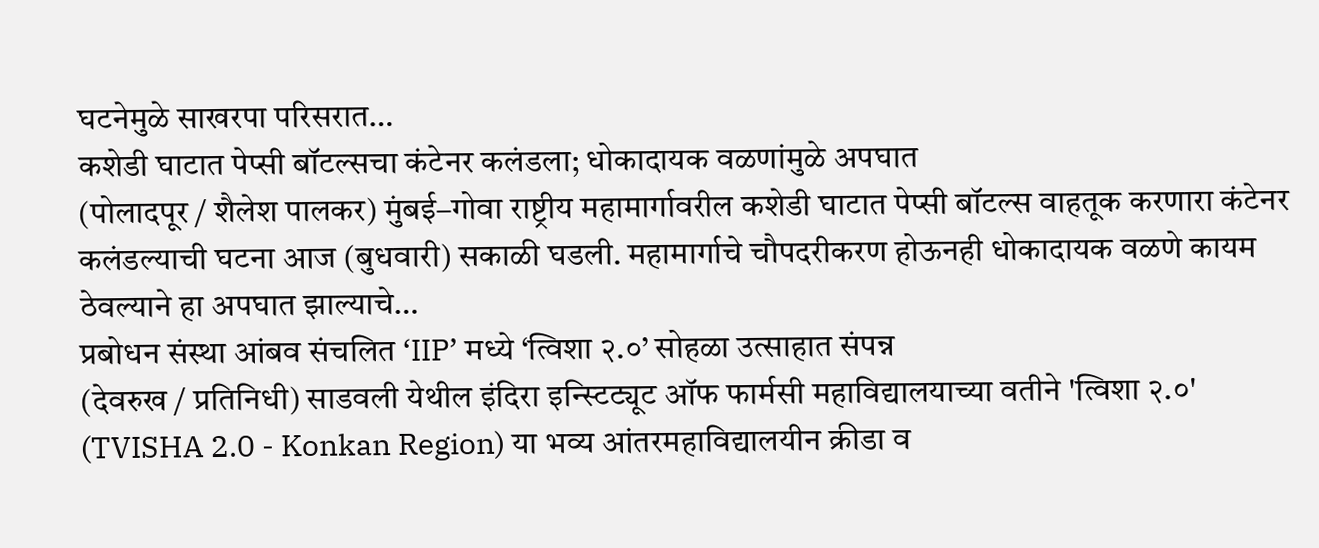घटनेमुळे साखरपा परिसरात…
कशेडी घाटात पेप्सी बॉटल्सचा कंटेनर कलंडला; धोकादायक वळणांमुळे अपघात
(पोलादपूर / शैलेश पालकर) मुंबई–गोवा राष्ट्रीय महामार्गावरील कशेडी घाटात पेप्सी बॉटल्स वाहतूक करणारा कंटेनर कलंडल्याची घटना आज (बुधवारी) सकाळी घडली. महामार्गाचे चौपदरीकरण होऊनही धोकादायक वळणे कायम ठेवल्याने हा अपघात झाल्याचे…
प्रबोधन संस्था आंबव संचलित ‘IIP’ मध्ये ‘त्विशा २.०’ सोहळा उत्साहात संपन्न
(देवरुख / प्रतिनिधी) साडवली येथील इंदिरा इन्स्टिट्यूट ऑफ फार्मसी महाविद्यालयाच्या वतीने 'त्विशा २.०' (TVISHA 2.0 - Konkan Region) या भव्य आंतरमहाविद्यालयीन क्रीडा व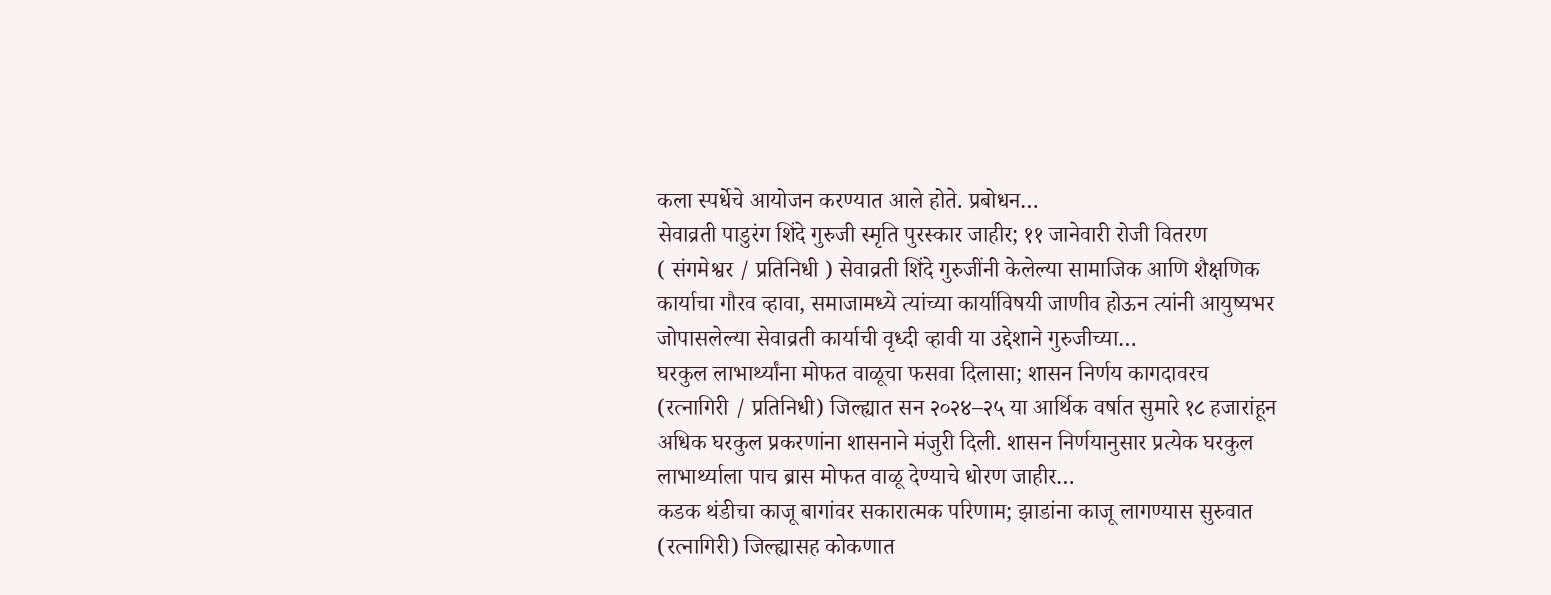कला स्पर्धेचे आयोजन करण्यात आले होते. प्रबोधन…
सेवाव्रती पाडुरंग शिंदे गुरुजी स्मृति पुरस्कार जाहीर; ११ जानेवारी रोजी वितरण
( संगमेश्वर / प्रतिनिधी ) सेवाव्रती शिंदे गुरुजींनी केलेल्या सामाजिक आणि शैक्षणिक कार्याचा गौरव व्हावा, समाजामध्ये त्यांच्या कार्याविषयी जाणीव होऊन त्यांनी आयुष्यभर जोपासलेल्या सेवाव्रती कार्याची वृध्दी व्हावी या उद्देशाने गुरुजीच्या…
घरकुल लाभार्थ्यांना मोफत वाळूचा फसवा दिलासा; शासन निर्णय कागदावरच
(रत्नागिरी / प्रतिनिधी) जिल्ह्यात सन २०२४–२५ या आर्थिक वर्षात सुमारे १८ हजारांहून अधिक घरकुल प्रकरणांना शासनाने मंजुरी दिली. शासन निर्णयानुसार प्रत्येक घरकुल लाभार्थ्याला पाच ब्रास मोफत वाळू देण्याचे धोरण जाहीर…
कडक थंडीचा काजू बागांवर सकारात्मक परिणाम; झाडांना काजू लागण्यास सुरुवात
(रत्नागिरी) जिल्ह्यासह कोकणात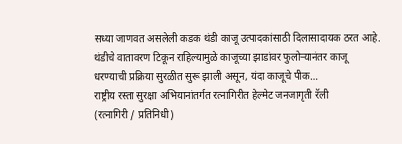सध्या जाणवत असलेली कडक थंडी काजू उत्पादकांसाठी दिलासादायक ठरत आहे. थंडीचे वातावरण टिकून राहिल्यामुळे काजूच्या झाडांवर फुलोऱ्यानंतर काजू धरण्याची प्रक्रिया सुरळीत सुरू झाली असून, यंदा काजूचे पीक…
राष्ट्रीय रस्ता सुरक्षा अभियानांतर्गत रत्नागिरीत हेल्मेट जनजागृती रॅली
(रत्नागिरी / प्रतिनिधी)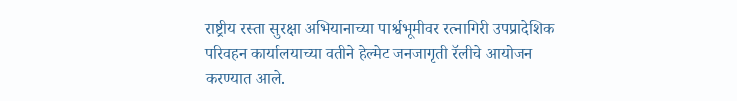राष्ट्रीय रस्ता सुरक्षा अभियानाच्या पार्श्वभूमीवर रत्नागिरी उपप्रादेशिक परिवहन कार्यालयाच्या वतीने हेल्मेट जनजागृती रॅलीचे आयोजन करण्यात आले.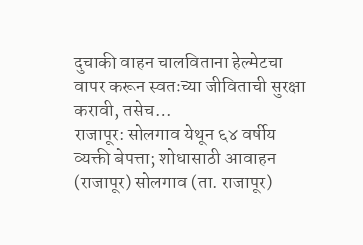दुचाकी वाहन चालविताना हेल्मेटचा वापर करून स्वतःच्या जीविताची सुरक्षा करावी, तसेच…
राजापूर: सोलगाव येथून ६४ वर्षीय व्यक्ती बेपत्ता; शोधासाठी आवाहन
(राजापूर) सोलगाव (ता. राजापूर)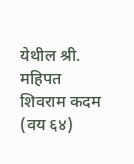येथील श्री. महिपत शिवराम कदम (वय ६४)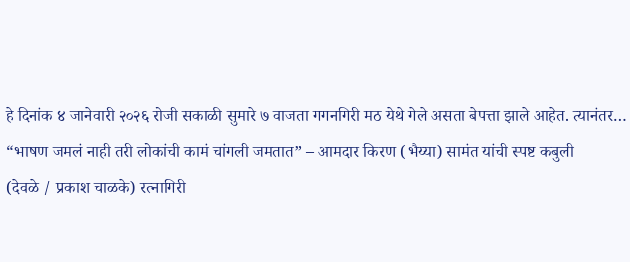हे दिनांक ४ जानेवारी २०२६ रोजी सकाळी सुमारे ७ वाजता गगनगिरी मठ येथे गेले असता बेपत्ता झाले आहेत. त्यानंतर…
“भाषण जमलं नाही तरी लोकांची कामं चांगली जमतात” – आमदार किरण (भैय्या) सामंत यांची स्पष्ट कबुली
(देवळे / प्रकाश चाळके) रत्नागिरी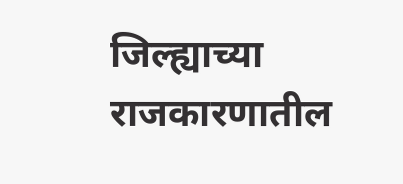जिल्ह्याच्या राजकारणातील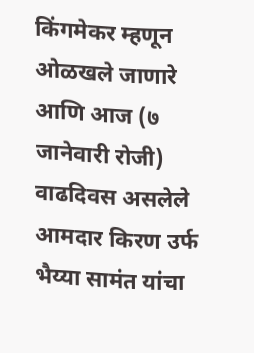किंगमेकर म्हणून ओळखले जाणारे आणि आज (७ जानेवारी रोजी) वाढदिवस असलेले आमदार किरण उर्फ भैय्या सामंत यांचा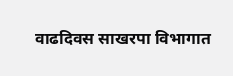वाढदिवस साखरपा विभागात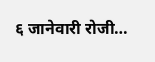६ जानेवारी रोजी…